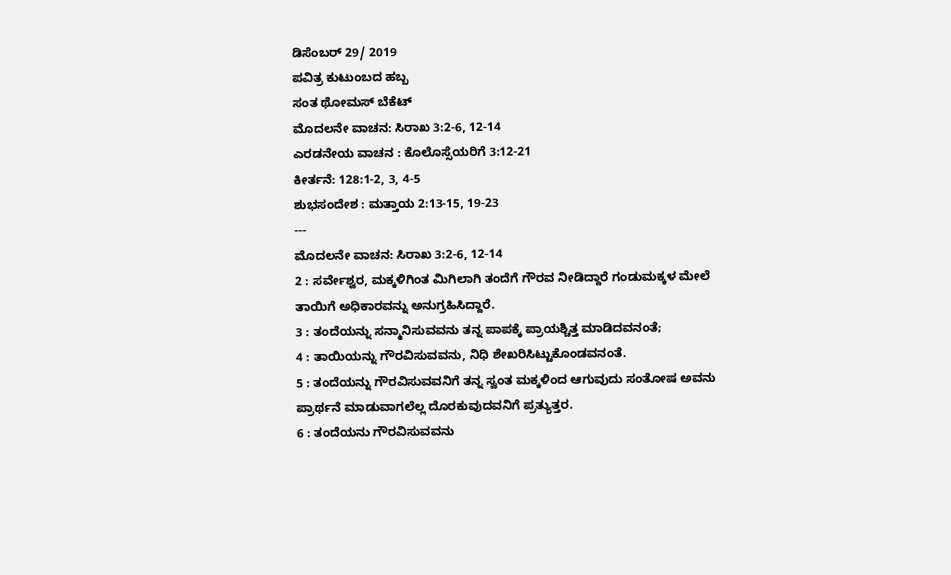ಡಿಸೆಂಬರ್ 29/ 2019
ಪವಿತ್ರ ಕುಟುಂಬದ ಹಬ್ಬ
ಸಂತ ಥೋಮಸ್ ಬೆಕೆಟ್
ಮೊದಲನೇ ವಾಚನ: ಸಿರಾಖ 3:2-6, 12-14
ಎರಡನೇಯ ವಾಚನ : ಕೊಲೊಸ್ಸೆಯರಿಗೆ 3:12-21
ಕೀರ್ತನೆ: 128:1-2, 3, 4-5
ಶುಭಸಂದೇಶ : ಮತ್ತಾಯ 2:13-15, 19-23
---
ಮೊದಲನೇ ವಾಚನ: ಸಿರಾಖ 3:2-6, 12-14
2 : ಸರ್ವೇಶ್ವರ, ಮಕ್ಕಳಿಗಿಂತ ಮಿಗಿಲಾಗಿ ತಂದೆಗೆ ಗೌರವ ನೀಡಿದ್ದಾರೆ ಗಂಡುಮಕ್ಕಳ ಮೇಲೆ ತಾಯಿಗೆ ಅಧಿಕಾರವನ್ನು ಅನುಗ್ರಹಿಸಿದ್ದಾರೆ.
3 : ತಂದೆಯನ್ನು ಸನ್ಮಾನಿಸುವವನು ತನ್ನ ಪಾಪಕ್ಕೆ ಪ್ರಾಯಶ್ಚಿತ್ತ ಮಾಡಿದವನಂತೆ;
4 : ತಾಯಿಯನ್ನು ಗೌರವಿಸುವವನು, ನಿಧಿ ಶೇಖರಿಸಿಟ್ಟುಕೊಂಡವನಂತೆ.
5 : ತಂದೆಯನ್ನು ಗೌರವಿಸುವವನಿಗೆ ತನ್ನ ಸ್ವಂತ ಮಕ್ಕಳಿಂದ ಆಗುವುದು ಸಂತೋಷ ಅವನು ಪ್ರಾರ್ಥನೆ ಮಾಡುವಾಗಲೆಲ್ಲ ದೊರಕುವುದವನಿಗೆ ಪ್ರತ್ಯುತ್ತರ.
6 : ತಂದೆಯನು ಗೌರವಿಸುವವನು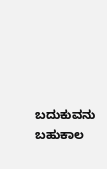ಬದುಕುವನು ಬಹುಕಾಲ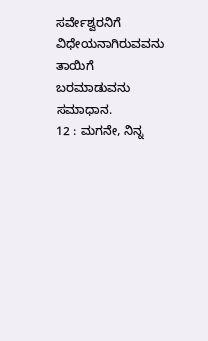ಸರ್ವೇಶ್ವರನಿಗೆ ವಿಧೇಯನಾಗಿರುವವನು ತಾಯಿಗೆ ಬರಮಾಡುವನು ಸಮಾಧಾನ.
12 : ಮಗನೇ, ನಿನ್ನ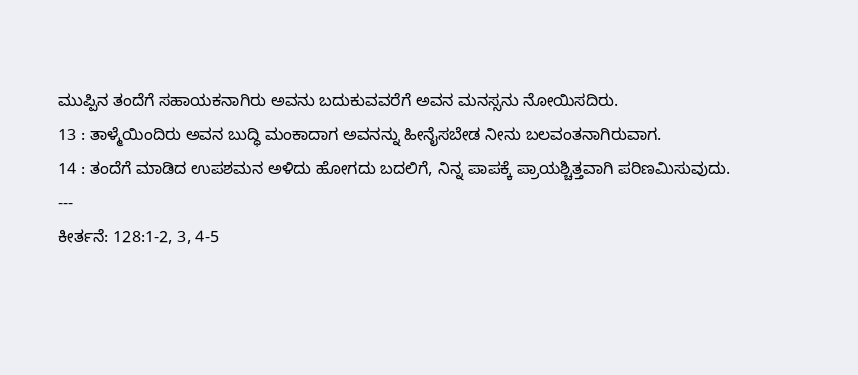ಮುಪ್ಪಿನ ತಂದೆಗೆ ಸಹಾಯಕನಾಗಿರು ಅವನು ಬದುಕುವವರೆಗೆ ಅವನ ಮನಸ್ಸನು ನೋಯಿಸದಿರು.
13 : ತಾಳ್ಮೆಯಿಂದಿರು ಅವನ ಬುದ್ಧಿ ಮಂಕಾದಾಗ ಅವನನ್ನು ಹೀನೈಸಬೇಡ ನೀನು ಬಲವಂತನಾಗಿರುವಾಗ.
14 : ತಂದೆಗೆ ಮಾಡಿದ ಉಪಶಮನ ಅಳಿದು ಹೋಗದು ಬದಲಿಗೆ, ನಿನ್ನ ಪಾಪಕ್ಕೆ ಪ್ರಾಯಶ್ಚಿತ್ತವಾಗಿ ಪರಿಣಮಿಸುವುದು.
---
ಕೀರ್ತನೆ: 128:1-2, 3, 4-5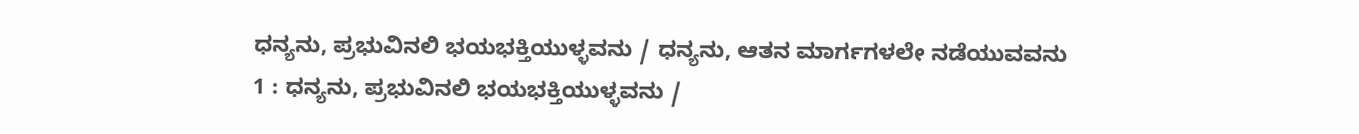ಧನ್ಯನು, ಪ್ರಭುವಿನಲಿ ಭಯಭಕ್ತಿಯುಳ್ಳವನು / ಧನ್ಯನು, ಆತನ ಮಾರ್ಗಗಳಲೇ ನಡೆಯುವವನು
1 : ಧನ್ಯನು, ಪ್ರಭುವಿನಲಿ ಭಯಭಕ್ತಿಯುಳ್ಳವನು /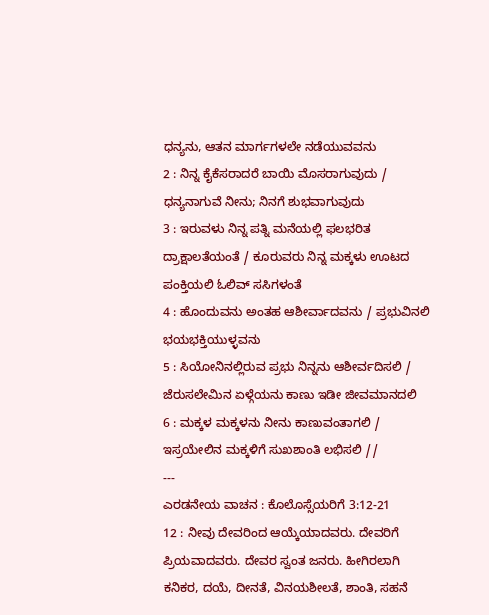ಧನ್ಯನು, ಆತನ ಮಾರ್ಗಗಳಲೇ ನಡೆಯುವವನು
2 : ನಿನ್ನ ಕೈಕೆಸರಾದರೆ ಬಾಯಿ ಮೊಸರಾಗುವುದು / ಧನ್ಯನಾಗುವೆ ನೀನು; ನಿನಗೆ ಶುಭವಾಗುವುದು
3 : ಇರುವಳು ನಿನ್ನ ಪತ್ನಿ ಮನೆಯಲ್ಲಿ ಫಲಭರಿತ ದ್ರಾಕ್ಷಾಲತೆಯಂತೆ / ಕೂರುವರು ನಿನ್ನ ಮಕ್ಕಳು ಊಟದ ಪಂಕ್ತಿಯಲಿ ಓಲಿವ್ ಸಸಿಗಳಂತೆ
4 : ಹೊಂದುವನು ಅಂತಹ ಆಶೀರ್ವಾದವನು / ಪ್ರಭುವಿನಲಿ ಭಯಭಕ್ತಿಯುಳ್ಳವನು
5 : ಸಿಯೋನಿನಲ್ಲಿರುವ ಪ್ರಭು ನಿನ್ನನು ಆಶೀರ್ವದಿಸಲಿ / ಜೆರುಸಲೇಮಿನ ಏಳ್ಗೆಯನು ಕಾಣು ಇಡೀ ಜೀವಮಾನದಲಿ
6 : ಮಕ್ಕಳ ಮಕ್ಕಳನು ನೀನು ಕಾಣುವಂತಾಗಲಿ / ಇಸ್ರಯೇಲಿನ ಮಕ್ಕಳಿಗೆ ಸುಖಶಾಂತಿ ಲಭಿಸಲಿ //
---
ಎರಡನೇಯ ವಾಚನ : ಕೊಲೊಸ್ಸೆಯರಿಗೆ 3:12-21
12 : ನೀವು ದೇವರಿಂದ ಆಯ್ಕೆಯಾದವರು. ದೇವರಿಗೆ ಪ್ರಿಯವಾದವರು. ದೇವರ ಸ್ವಂತ ಜನರು. ಹೀಗಿರಲಾಗಿ ಕನಿಕರ, ದಯೆ, ದೀನತೆ, ವಿನಯಶೀಲತೆ, ಶಾಂತಿ, ಸಹನೆ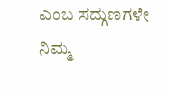ಎಂಬ ಸದ್ಗುಣಗಳೇ ನಿಮ್ಮ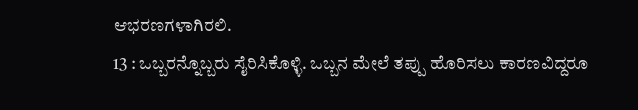ಆಭರಣಗಳಾಗಿರಲಿ.
13 : ಒಬ್ಬರನ್ನೊಬ್ಬರು ಸೈರಿಸಿಕೊಳ್ಳಿ. ಒಬ್ಬನ ಮೇಲೆ ತಪ್ಪು ಹೊರಿಸಲು ಕಾರಣವಿದ್ದರೂ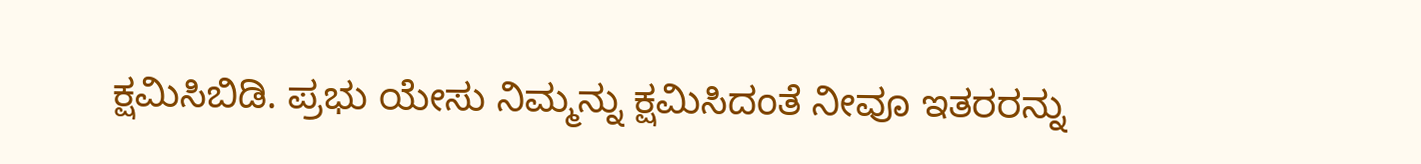ಕ್ಷಮಿಸಿಬಿಡಿ. ಪ್ರಭು ಯೇಸು ನಿಮ್ಮನ್ನು ಕ್ಷಮಿಸಿದಂತೆ ನೀವೂ ಇತರರನ್ನು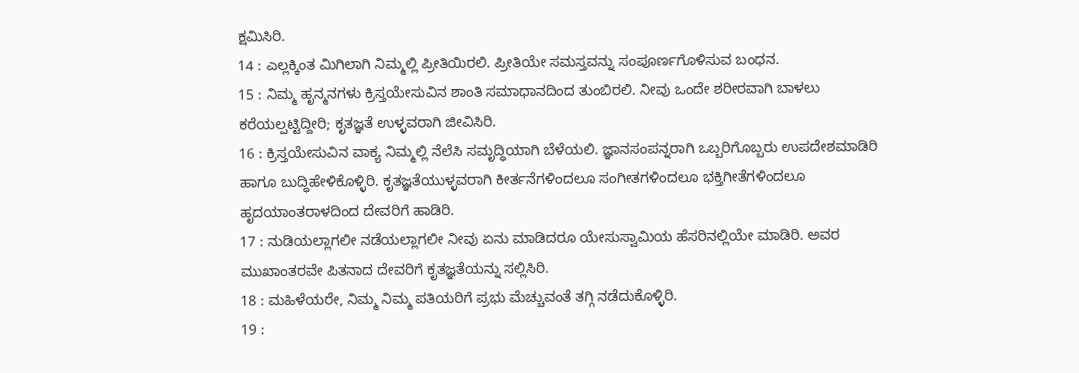ಕ್ಷಮಿಸಿರಿ.
14 : ಎಲ್ಲಕ್ಕಿಂತ ಮಿಗಿಲಾಗಿ ನಿಮ್ಮಲ್ಲಿ ಪ್ರೀತಿಯಿರಲಿ. ಪ್ರೀತಿಯೇ ಸಮಸ್ತವನ್ನು ಸಂಪೂರ್ಣಗೊಳಿಸುವ ಬಂಧನ.
15 : ನಿಮ್ಮ ಹೃನ್ಮನಗಳು ಕ್ರಿಸ್ತಯೇಸುವಿನ ಶಾಂತಿ ಸಮಾಧಾನದಿಂದ ತುಂಬಿರಲಿ. ನೀವು ಒಂದೇ ಶರೀರವಾಗಿ ಬಾಳಲು ಕರೆಯಲ್ಪಟ್ಟಿದ್ದೀರಿ; ಕೃತಜ್ಞತೆ ಉಳ್ಳವರಾಗಿ ಜೀವಿಸಿರಿ.
16 : ಕ್ರಿಸ್ತಯೇಸುವಿನ ವಾಕ್ಯ ನಿಮ್ಮಲ್ಲಿ ನೆಲೆಸಿ ಸಮೃದ್ಧಿಯಾಗಿ ಬೆಳೆಯಲಿ. ಜ್ಞಾನಸಂಪನ್ನರಾಗಿ ಒಬ್ಬರಿಗೊಬ್ಬರು ಉಪದೇಶಮಾಡಿರಿ ಹಾಗೂ ಬುದ್ಧಿಹೇಳಿಕೊಳ್ಳಿರಿ. ಕೃತಜ್ಞತೆಯುಳ್ಳವರಾಗಿ ಕೀರ್ತನೆಗಳಿಂದಲೂ ಸಂಗೀತಗಳಿಂದಲೂ ಭಕ್ತಿಗೀತೆಗಳಿಂದಲೂ ಹೃದಯಾಂತರಾಳದಿಂದ ದೇವರಿಗೆ ಹಾಡಿರಿ.
17 : ನುಡಿಯಲ್ಲಾಗಲೀ ನಡೆಯಲ್ಲಾಗಲೀ ನೀವು ಏನು ಮಾಡಿದರೂ ಯೇಸುಸ್ವಾಮಿಯ ಹೆಸರಿನಲ್ಲಿಯೇ ಮಾಡಿರಿ. ಅವರ ಮುಖಾಂತರವೇ ಪಿತನಾದ ದೇವರಿಗೆ ಕೃತಜ್ಞತೆಯನ್ನು ಸಲ್ಲಿಸಿರಿ.
18 : ಮಹಿಳೆಯರೇ, ನಿಮ್ಮ ನಿಮ್ಮ ಪತಿಯರಿಗೆ ಪ್ರಭು ಮೆಚ್ಚುವಂತೆ ತಗ್ಗಿ ನಡೆದುಕೊಳ್ಳಿರಿ.
19 :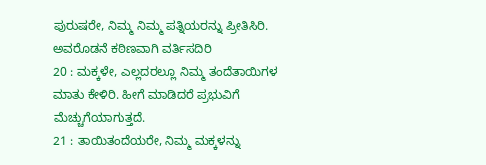ಪುರುಷರೇ, ನಿಮ್ಮ ನಿಮ್ಮ ಪತ್ನಿಯರನ್ನು ಪ್ರೀತಿಸಿರಿ. ಅವರೊಡನೆ ಕಠಿಣವಾಗಿ ವರ್ತಿಸದಿರಿ
20 : ಮಕ್ಕಳೇ, ಎಲ್ಲದರಲ್ಲೂ ನಿಮ್ಮ ತಂದೆತಾಯಿಗಳ ಮಾತು ಕೇಳಿರಿ. ಹೀಗೆ ಮಾಡಿದರೆ ಪ್ರಭುವಿಗೆ ಮೆಚ್ಚುಗೆಯಾಗುತ್ತದೆ.
21 : ತಾಯಿತಂದೆಯರೇ, ನಿಮ್ಮ ಮಕ್ಕಳನ್ನು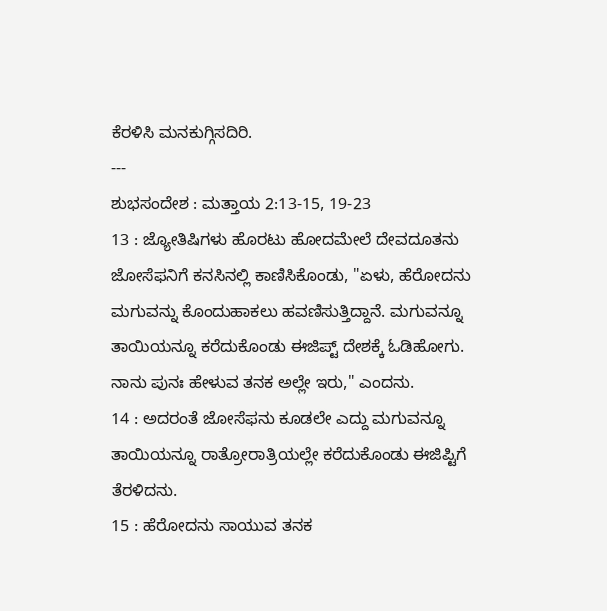ಕೆರಳಿಸಿ ಮನಕುಗ್ಗಿಸದಿರಿ.
---
ಶುಭಸಂದೇಶ : ಮತ್ತಾಯ 2:13-15, 19-23
13 : ಜ್ಯೋತಿಷಿಗಳು ಹೊರಟು ಹೋದಮೇಲೆ ದೇವದೂತನು ಜೋಸೆಫನಿಗೆ ಕನಸಿನಲ್ಲಿ ಕಾಣಿಸಿಕೊಂಡು, "ಏಳು, ಹೆರೋದನು ಮಗುವನ್ನು ಕೊಂದುಹಾಕಲು ಹವಣಿಸುತ್ತಿದ್ದಾನೆ. ಮಗುವನ್ನೂ ತಾಯಿಯನ್ನೂ ಕರೆದುಕೊಂಡು ಈಜಿಪ್ಟ್ ದೇಶಕ್ಕೆ ಓಡಿಹೋಗು. ನಾನು ಪುನಃ ಹೇಳುವ ತನಕ ಅಲ್ಲೇ ಇರು," ಎಂದನು.
14 : ಅದರಂತೆ ಜೋಸೆಫನು ಕೂಡಲೇ ಎದ್ದು ಮಗುವನ್ನೂ ತಾಯಿಯನ್ನೂ ರಾತ್ರೋರಾತ್ರಿಯಲ್ಲೇ ಕರೆದುಕೊಂಡು ಈಜಿಪ್ಟಿಗೆ ತೆರಳಿದನು.
15 : ಹೆರೋದನು ಸಾಯುವ ತನಕ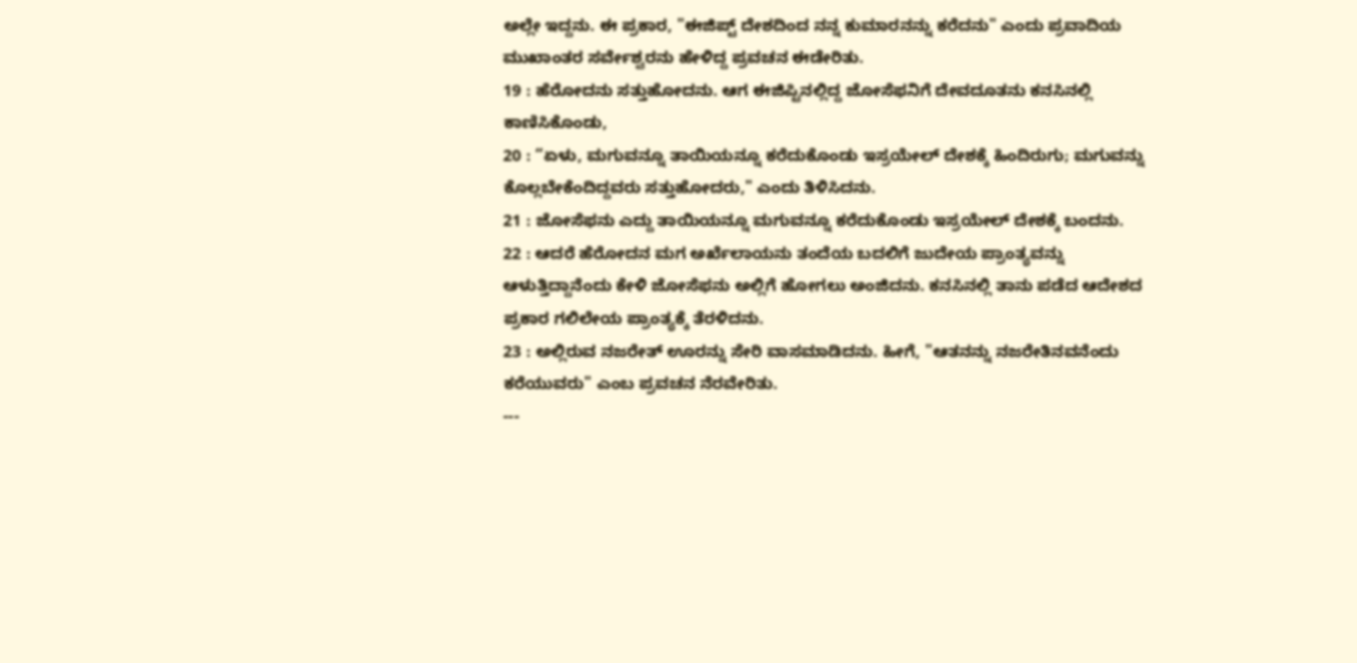ಅಲ್ಲೇ ಇದ್ದನು. ಈ ಪ್ರಕಾರ, "ಈಜಿಪ್ಟ್ ದೇಶದಿಂದ ನನ್ನ ಕುಮಾರನನ್ನು ಕರೆದನು" ಎಂದು ಪ್ರವಾದಿಯ ಮುಖಾಂತರ ಸರ್ವೇಶ್ವರನು ಹೇಳಿದ್ದ ಪ್ರವಚನ ಈಡೇರಿತು.
19 : ಹೆರೋದನು ಸತ್ತುಹೋದನು. ಆಗ ಈಜಿಪ್ಟಿನಲ್ಲಿದ್ದ ಜೋಸೆಫನಿಗೆ ದೇವದೂತನು ಕನಸಿನಲ್ಲಿ ಕಾಣಿಸಿಕೊಂಡು,
20 : “ಏಳು, ಮಗುವನ್ನೂ ತಾಯಿಯನ್ನೂ ಕರೆದುಕೊಂಡು ಇಸ್ರಯೇಲ್ ದೇಶಕ್ಕೆ ಹಿಂದಿರುಗು; ಮಗುವನ್ನು ಕೊಲ್ಲಬೇಕೆಂದಿದ್ದವರು ಸತ್ತುಹೋದರು," ಎಂದು ತಿಳಿಸಿದನು.
21 : ಜೋಸೆಫನು ಎದ್ದು ತಾಯಿಯನ್ನೂ ಮಗುವನ್ನೂ ಕರೆದುಕೊಂಡು ಇಸ್ರಯೇಲ್ ದೇಶಕ್ಕೆ ಬಂದನು.
22 : ಆದರೆ ಹೆರೋದನ ಮಗ ಅರ್ಖೆಲಾಯನು ತಂದೆಯ ಬದಲಿಗೆ ಜುದೇಯ ಪ್ರಾಂತ್ಯವನ್ನು ಆಳುತ್ತಿದ್ದಾನೆಂದು ಕೇಳಿ ಜೋಸೆಫನು ಅಲ್ಲಿಗೆ ಹೋಗಲು ಅಂಜಿದನು. ಕನಸಿನಲ್ಲಿ ತಾನು ಪಡೆದ ಆದೇಶದ ಪ್ರಕಾರ ಗಲಿಲೇಯ ಪ್ರಾಂತ್ಯಕ್ಕೆ ತೆರಳಿದನು.
23 : ಅಲ್ಲಿರುವ ನಜರೇತ್ ಊರನ್ನು ಸೇರಿ ವಾಸಮಾಡಿದನು. ಹೀಗೆ, "ಆತನನ್ನು ನಜರೇತಿನವನೆಂದು ಕರೆಯುವರು" ಎಂಬ ಪ್ರವಚನ ನೆರವೇರಿತು.
---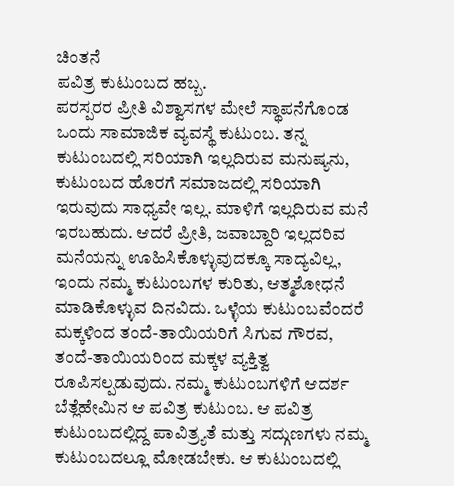ಚಿಂತನೆ
ಪವಿತ್ರ ಕುಟುಂಬದ ಹಬ್ಬ.
ಪರಸ್ಪರರ ಪ್ರೀತಿ ವಿಶ್ವಾಸಗಳ ಮೇಲೆ ಸ್ಥಾಪನೆಗೊಂಡ ಒಂದು ಸಾಮಾಜಿಕ ವ್ಯವಸ್ಥೆ ಕುಟುಂಬ. ತನ್ನ ಕುಟುಂಬದಲ್ಲಿ ಸರಿಯಾಗಿ ಇಲ್ಲದಿರುವ ಮನುಷ್ಯನು, ಕುಟುಂಬದ ಹೊರಗೆ ಸಮಾಜದಲ್ಲಿ ಸರಿಯಾಗಿ ಇರುವುದು ಸಾಧ್ಯವೇ ಇಲ್ಲ. ಮಾಳಿಗೆ ಇಲ್ಲದಿರುವ ಮನೆ ಇರಬಹುದು. ಆದರೆ ಪ್ರೀತಿ, ಜವಾಬ್ದಾರಿ ಇಲ್ಲದರಿವ ಮನೆಯನ್ನು ಊಹಿಸಿಕೊಳ್ಳುವುದಕ್ಕೂ ಸಾದ್ಯವಿಲ್ಲ, ಇಂದು ನಮ್ಮ ಕುಟುಂಬಗಳ ಕುರಿತು, ಆತ್ಮಶೋಧನೆ ಮಾಡಿಕೊಳ್ಳುವ ದಿನವಿದು. ಒಳ್ಳೆಯ ಕುಟುಂಬವೆಂದರೆ ಮಕ್ಕಳಿಂದ ತಂದೆ-ತಾಯಿಯರಿಗೆ ಸಿಗುವ ಗೌರವ, ತಂದೆ-ತಾಯಿಯರಿಂದ ಮಕ್ಕಳ ವ್ಯಕ್ತಿತ್ವ ರೂಪಿಸಲ್ಪಡುವುದು. ನಮ್ಮ ಕುಟುಂಬಗಳಿಗೆ ಆದರ್ಶ ಬೆತ್ಲೆಹೇಮಿನ ಆ ಪವಿತ್ರ ಕುಟುಂಬ. ಆ ಪವಿತ್ರ ಕುಟುಂಬದಲ್ಲಿದ್ದ ಪಾವಿತ್ರ್ಯತೆ ಮತ್ತು ಸದ್ಗುಣಗಳು ನಮ್ಮ ಕುಟುಂಬದಲ್ಲೂ ಮೋಡಬೇಕು. ಆ ಕುಟುಂಬದಲ್ಲಿ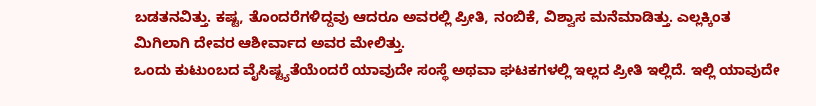ಬಡತನವಿತ್ತು. ಕಷ್ಟ, ತೊಂದರೆಗಳಿದ್ದವು ಆದರೂ ಅವರಲ್ಲಿ ಪ್ರೀತಿ, ನಂಬಿಕೆ, ವಿಶ್ವಾಸ ಮನೆಮಾಡಿತ್ತು. ಎಲ್ಲಕ್ಕಿಂತ ಮಿಗಿಲಾಗಿ ದೇವರ ಆಶೀರ್ವಾದ ಅವರ ಮೇಲಿತ್ತು.
ಒಂದು ಕುಟುಂಬದ ವೈಸಿಷ್ಟ್ಯತೆಯೆಂದರೆ ಯಾವುದೇ ಸಂಸ್ಥೆ ಅಥವಾ ಘಟಕಗಳಲ್ಲಿ ಇಲ್ಲದ ಪ್ರೀತಿ ಇಲ್ಲಿದೆ. ಇಲ್ಲಿ ಯಾವುದೇ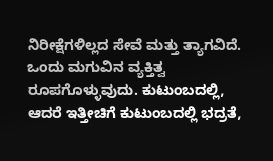ನಿರೀಕ್ಷೆಗಳಿಲ್ಲದ ಸೇವೆ ಮತ್ತು ತ್ಯಾಗವಿದೆ. ಒಂದು ಮಗುವಿನ ವ್ಯಕ್ತಿತ್ವ ರೂಪಗೊಳ್ಳುವುದು. ಕುಟುಂಬದಲ್ಲಿ, ಆದರೆ ಇತ್ತೀಚಿಗೆ ಕುಟುಂಬದಲ್ಲಿ ಭದ್ರತೆ,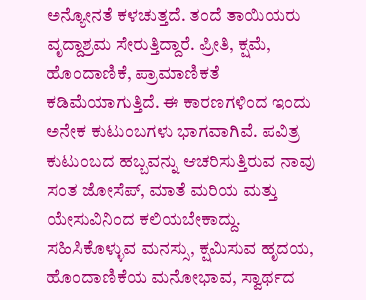ಅನ್ಯೋನತೆ ಕಳಚುತ್ತದೆ. ತಂದೆ ತಾಯಿಯರು ವೃದ್ದಾಶ್ರಮ ಸೇರುತ್ತಿದ್ದಾರೆ. ಪ್ರೀತಿ, ಕ್ಷಮೆ, ಹೊಂದಾಣಿಕೆ, ಪ್ರಾಮಾಣಿಕತೆ ಕಡಿಮೆಯಾಗುತ್ತಿದೆ. ಈ ಕಾರಣಗಳಿಂದ ಇಂದು ಅನೇಕ ಕುಟುಂಬಗಳು ಭಾಗವಾಗಿವೆ. ಪವಿತ್ರ ಕುಟುಂಬದ ಹಬ್ಬವನ್ನು ಆಚರಿಸುತ್ತಿರುವ ನಾವು ಸಂತ ಜೋಸೆಪ್, ಮಾತೆ ಮರಿಯ ಮತ್ತು ಯೇಸುವಿನಿಂದ ಕಲಿಯಬೇಕಾದ್ದು. ಸಹಿಸಿಕೊಳ್ಳುವ ಮನಸ್ಸು, ಕ್ಷಮಿಸುವ ಹೃದಯ, ಹೊಂದಾಣಿಕೆಯ ಮನೋಭಾವ, ಸ್ವಾರ್ಥದ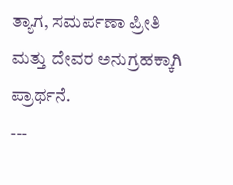ತ್ಯಾಗ, ಸಮರ್ಪಣಾ ಪ್ರೀತಿ ಮತ್ತು ದೇವರ ಅನುಗ್ರಹಕ್ಕಾಗಿ ಪ್ರಾರ್ಥನೆ.
---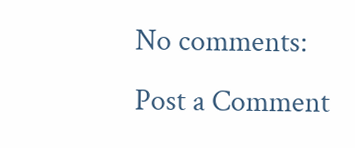No comments:
Post a Comment